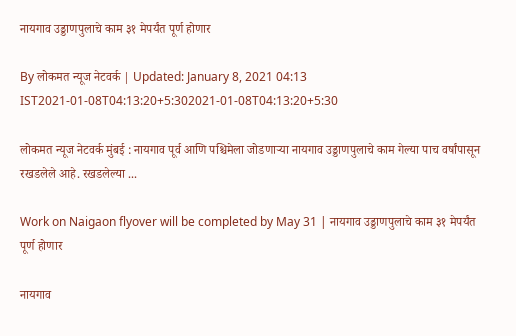नायगाव उड्डाणपुलाचे काम ३१ मेपर्यंत पूर्ण होणार

By लोकमत न्यूज नेटवर्क | Updated: January 8, 2021 04:13 IST2021-01-08T04:13:20+5:302021-01-08T04:13:20+5:30

लोकमत न्यूज नेटवर्क मुंबई : नायगाव पूर्व आणि पश्चिमेला जोडणाऱ्या नायगाव उड्डाणपुलाचे काम गेल्या पाच वर्षांपासून रखडलेले आहे. रखडलेल्या ...

Work on Naigaon flyover will be completed by May 31 | नायगाव उड्डाणपुलाचे काम ३१ मेपर्यंत पूर्ण होणार

नायगाव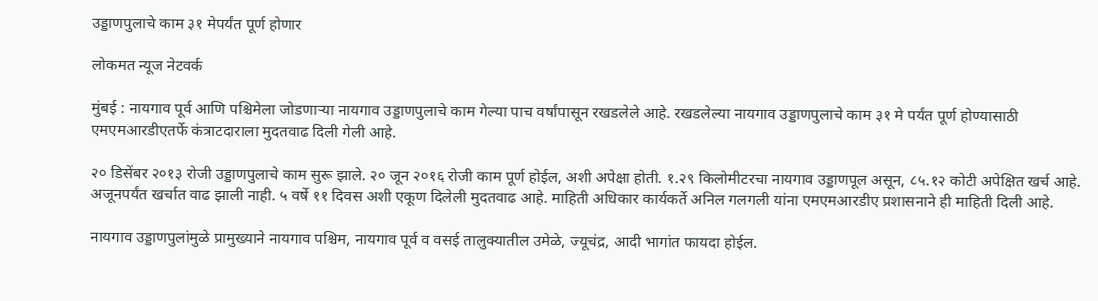उड्डाणपुलाचे काम ३१ मेपर्यंत पूर्ण होणार

लोकमत न्यूज नेटवर्क

मुंबई : नायगाव पूर्व आणि पश्चिमेला जोडणाऱ्या नायगाव उड्डाणपुलाचे काम गेल्या पाच वर्षांपासून रखडलेले आहे. रखडलेल्या नायगाव उड्डाणपुलाचे काम ३१ मे पर्यंत पूर्ण होण्यासाठी एमएमआरडीएतर्फे कंत्राटदाराला मुदतवाढ दिली गेली आहे.

२० डिसेंबर २०१३ रोजी उड्डाणपुलाचे काम सुरू झाले. २० जून २०१६ रोजी काम पूर्ण होईल, अशी अपेक्षा होती. १.२९ किलोमीटरचा नायगाव उड्डाणपूल असून, ८५.१२ कोटी अपेक्षित खर्च आहे. अजूनपर्यंत खर्चात वाढ झाली नाही. ५ वर्षे ११ दिवस अशी एकूण दिलेली मुदतवाढ आहे. माहिती अधिकार कार्यकर्ते अनिल गलगली यांना एमएमआरडीए प्रशासनाने ही माहिती दिली आहे.

नायगाव उड्डाणपुलांमुळे प्रामुख्याने नायगाव पश्चिम, नायगाव पूर्व व वसई तालुक्यातील उमेळे, ज्यूचंद्र, आदी भागांत फायदा होईल.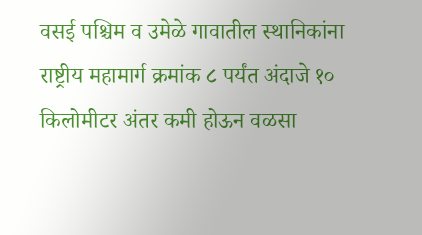वसई पश्चिम व उमेळे गावातील स्थानिकांना राष्ट्रीय महामार्ग क्रमांक ८ पर्यंत अंदाजे १० किलोमीटर अंतर कमी होऊन वळसा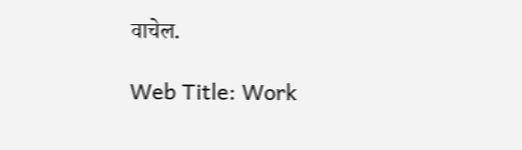वाचेल.

Web Title: Work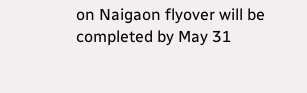on Naigaon flyover will be completed by May 31